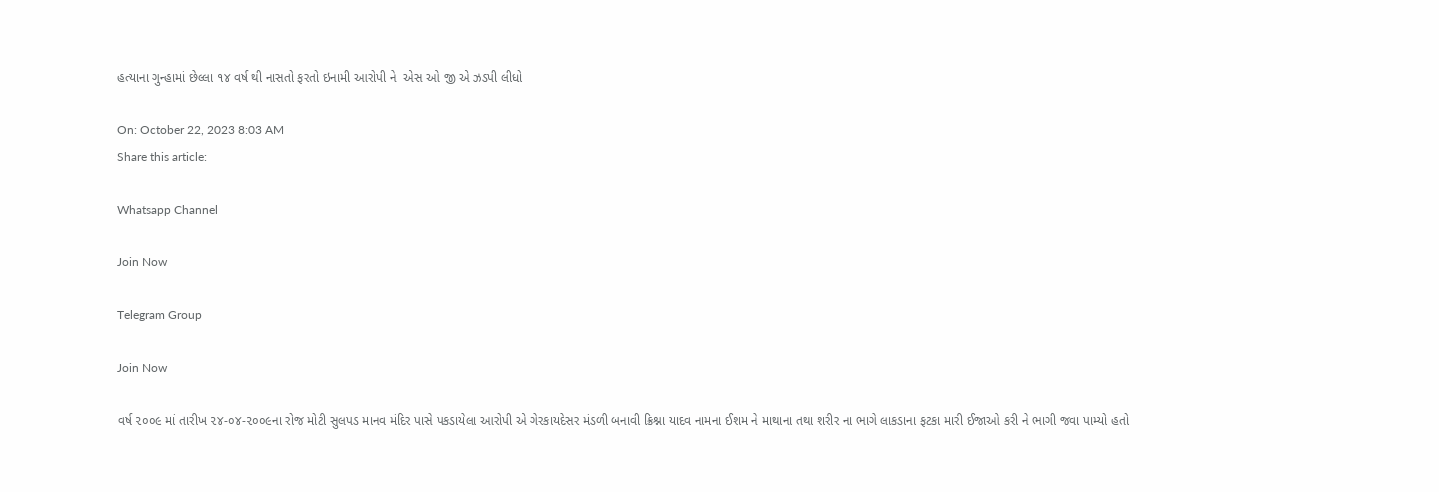હત્યાના ગુન્હામાં છેલ્લા ૧૪ વર્ષ થી નાસતો ફરતો ઇનામી આરોપી ને  એસ ઓ જી એ ઝડપી લીધો

On: October 22, 2023 8:03 AM
Share this article:

Whatsapp Channel

Join Now

Telegram Group

Join Now

વર્ષ ૨૦૦૯ માં તારીખ ૨૪-૦૪-૨૦૦૯ના રોજ મોટી સુલપડ માનવ મંદિર પાસે પકડાયેલા આરોપી એ ગેરકાયદેસર મંડળી બનાવી ક્રિશ્ના યાદવ નામના ઈશમ ને માથાના તથા શરીર ના ભાગે લાકડાના ફટકા મારી ઈજાઓ કરી ને ભાગી જવા પામ્યો હતો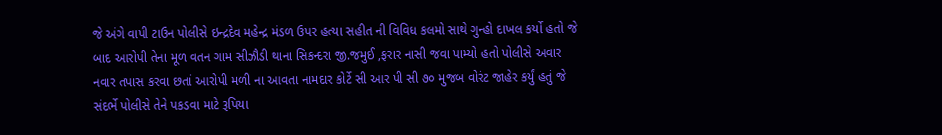જે અંગે વાપી ટાઉન પોલીસે ઇન્દ્રદેવ મહેન્દ્ર મંડળ ઉપર હત્યા સહીત ની વિવિધ કલમો સાથે ગુન્હો દાખલ કર્યો હતો જે બાદ આરોપી તેના મૂળ વતન ગામ સીઝૌડી થાના સિકન્દરા જી.જમુઈ ,ફરાર નાસી જવા પામ્યો હતો પોલીસે અવાર નવાર તપાસ કરવા છતાં આરોપી મળી ના આવતા નામદાર કોર્ટે સી આર પી સી ૭૦ મુજબ વોરંટ જાહેર કર્યું હતું જે સંદર્ભે પોલીસે તેને પકડવા માટે રૂપિયા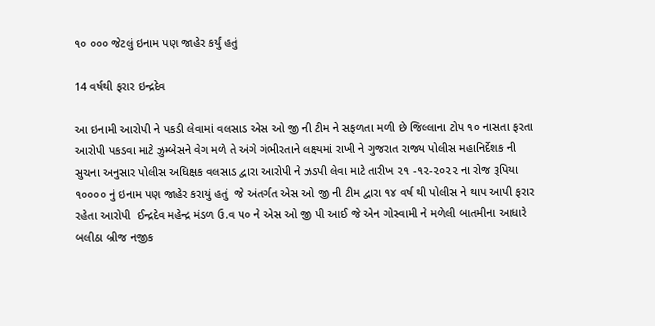૧૦ ૦૦૦ જેટલું ઇનામ પણ જાહેર કર્યું હતું

14 વર્ષથી ફરાર ઇન્દ્રદેવ

આ ઇનામી આરોપી ને પકડી લેવામાં વલસાડ એસ ઓ જી ની ટીમ ને સફળતા મળી છે જિલ્લાના ટોપ ૧૦ નાસતા ફરતા આરોપી પકડવા માટે ઝુમ્બેસને વેગ મળે તે અંગે ગંભીરતાને લક્ષ્યમાં રાખી ને ગુજરાત રાજ્ય પોલીસ મહાનિર્દેશક ની સુચના અનુસાર પોલીસ અધિક્ષક વલસાડ દ્વારા આરોપી ને ઝડપી લેવા માટે તારીખ ૨૧ -૧૨-૨૦૨૨ ના રોજ રૂપિયા ૧૦૦૦૦ નું ઇનામ પણ જાહેર કરાયું હતું  જે અંતર્ગત એસ ઓ જી ની ટીમ દ્વારા ૧૪ વર્ષ થી પોલીસ ને થાપ આપી ફરાર રહેતા આરોપી  ઈન્દ્રદેવ મહેન્દ્ર મંડળ ઉ.વ ૫૦ ને એસ ઓ જી પી આઈ જે એન ગોસ્વામી ને મળેલી બાતમીના આધારે બલીઠા બ્રીજ નજીક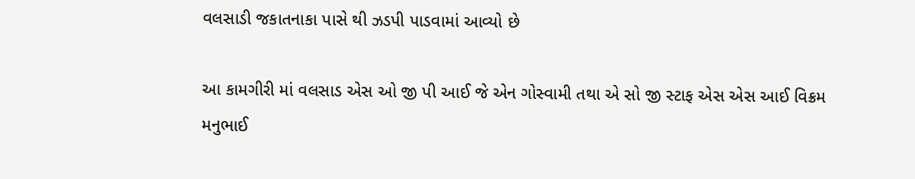વલસાડી જકાતનાકા પાસે થી ઝડપી પાડવામાં આવ્યો છે

આ કામગીરી માં વલસાડ એસ ઓ જી પી આઈ જે એન ગોસ્વામી તથા એ સો જી સ્ટાફ એસ એસ આઈ વિક્રમ મનુભાઈ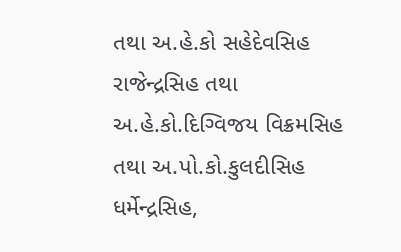તથા અ.હે.કો સહેદેવસિહ રાજેન્દ્રસિહ તથા અ.હે.કો.દિગ્વિજય વિક્રમસિહ તથા અ.પો.કો.કુલદીસિહ ધર્મેન્દ્રસિહ,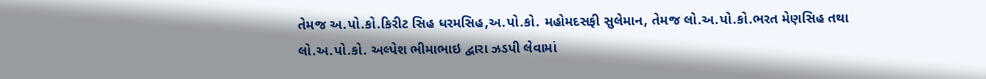તેમજ અ.પો.કો.કિરીટ સિહ ધરમસિહ,અ.પો.કો. મહોમદસફી સુલેમાન, તેમજ લો.અ.પો.કો.ભરત મેણસિહ તથા લો.અ.પો.કો. અલ્પેશ ભીમાભાઇ દ્વારા ઝડપી લેવામાં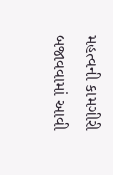મહત્વની કામગીરી  બજાવવામાં આવી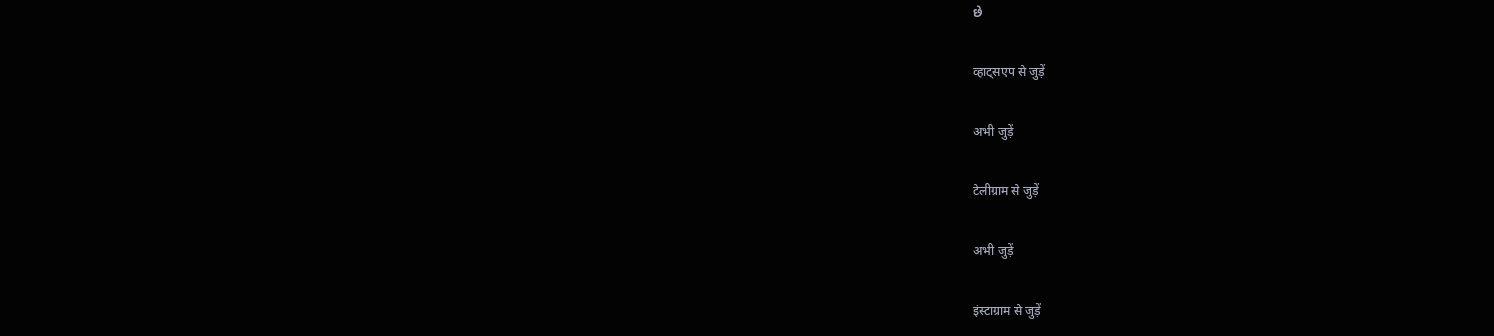છે

व्हाट्सएप से जुड़ें

अभी जुड़ें

टेलीग्राम से जुड़ें

अभी जुड़ें

इंस्टाग्राम से जुड़ें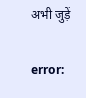अभी जुड़ें

error: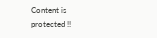Content is protected !!